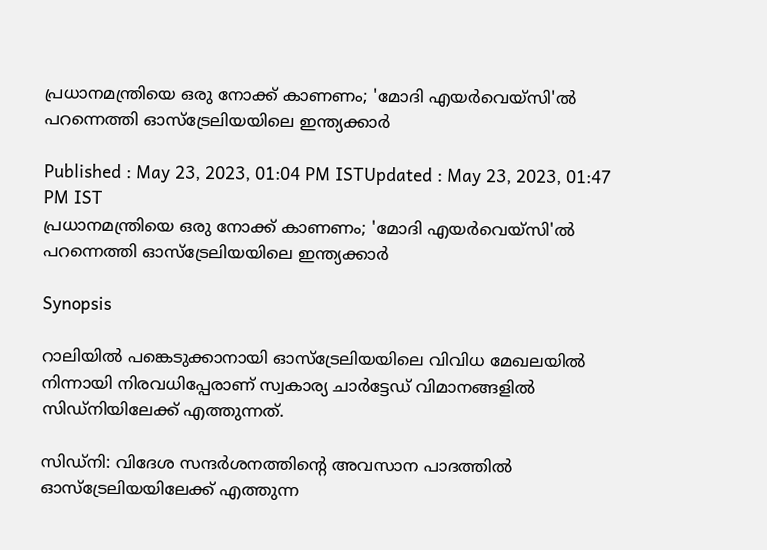പ്രധാനമന്ത്രിയെ ഒരു നോക്ക് കാണണം; 'മോദി എയര്‍വെയ്സി'ല്‍ പറന്നെത്തി ഓസ്ട്രേലിയയിലെ ഇന്ത്യക്കാര്‍

Published : May 23, 2023, 01:04 PM ISTUpdated : May 23, 2023, 01:47 PM IST
പ്രധാനമന്ത്രിയെ ഒരു നോക്ക് കാണണം; 'മോദി എയര്‍വെയ്സി'ല്‍ പറന്നെത്തി ഓസ്ട്രേലിയയിലെ ഇന്ത്യക്കാര്‍

Synopsis

റാലിയില്‍ പങ്കെടുക്കാനായി ഓസ്ട്രേലിയയിലെ വിവിധ മേഖലയില്‍ നിന്നായി നിരവധിപ്പേരാണ് സ്വകാര്യ ചാര്‍ട്ടേഡ് വിമാനങ്ങളില്‍ സിഡ്നിയിലേക്ക് എത്തുന്നത്.

സിഡ്നി: വിദേശ സന്ദര്‍ശനത്തിന്‍റെ അവസാന പാദത്തില്‍ ഓസ്ട്രേലിയയിലേക്ക് എത്തുന്ന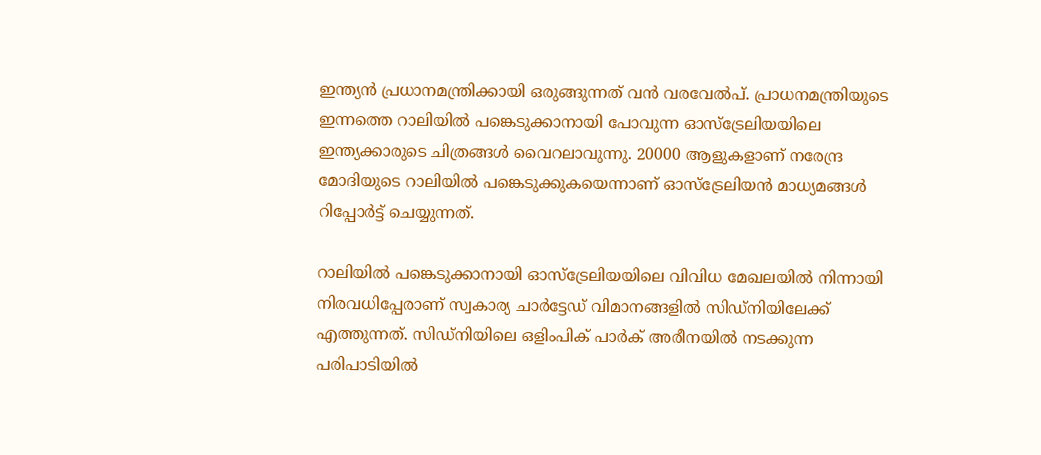ഇന്ത്യന്‍ പ്രധാനമന്ത്രിക്കായി ഒരുങ്ങുന്നത് വന്‍ വരവേല്‍പ്. പ്രാധനമന്ത്രിയുടെ ഇന്നത്തെ റാലിയില്‍ പങ്കെടുക്കാനായി പോവുന്ന ഓസ്ട്രേലിയയിലെ ഇന്ത്യക്കാരുടെ ചിത്രങ്ങള്‍ വൈറലാവുന്നു. 20000 ആളുകളാണ് നരേന്ദ്ര മോദിയുടെ റാലിയില്‍ പങ്കെടുക്കുകയെന്നാണ് ഓസ്ട്രേലിയന്‍ മാധ്യമങ്ങള്‍ റിപ്പോര്‍ട്ട് ചെയ്യുന്നത്.

റാലിയില്‍ പങ്കെടുക്കാനായി ഓസ്ട്രേലിയയിലെ വിവിധ മേഖലയില്‍ നിന്നായി നിരവധിപ്പേരാണ് സ്വകാര്യ ചാര്‍ട്ടേഡ് വിമാനങ്ങളില്‍ സിഡ്നിയിലേക്ക് എത്തുന്നത്. സിഡ്നിയിലെ ഒളിംപിക് പാര്‍ക് അരീനയില്‍ നടക്കുന്ന പരിപാടിയില്‍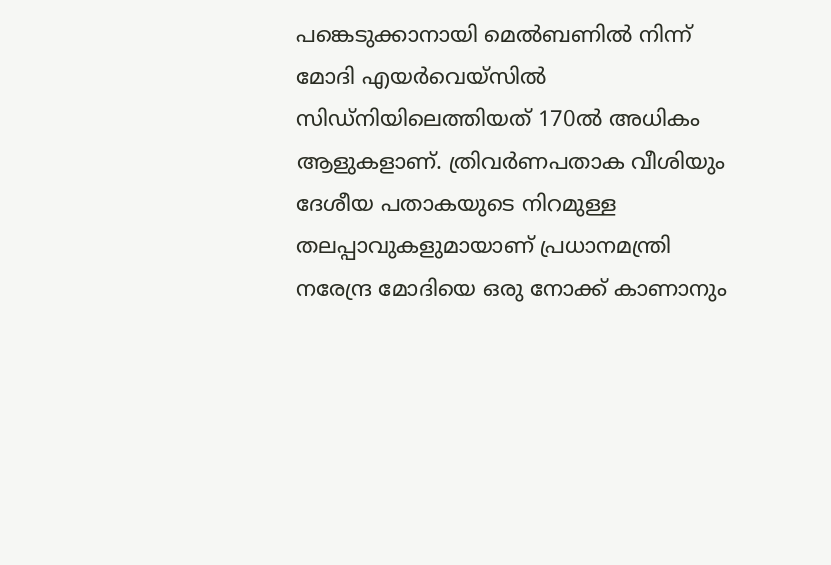പങ്കെടുക്കാനായി മെല്‍ബണില്‍ നിന്ന് മോദി എയര്‍വെയ്സില്‍ സിഡ്നിയിലെത്തിയത് 170ല്‍ അധികം ആളുകളാണ്. ത്രിവര്‍ണപതാക വീശിയും ദേശീയ പതാകയുടെ നിറമുള്ള തലപ്പാവുകളുമായാണ് പ്രധാനമന്ത്രി നരേന്ദ്ര മോദിയെ ഒരു നോക്ക് കാണാനും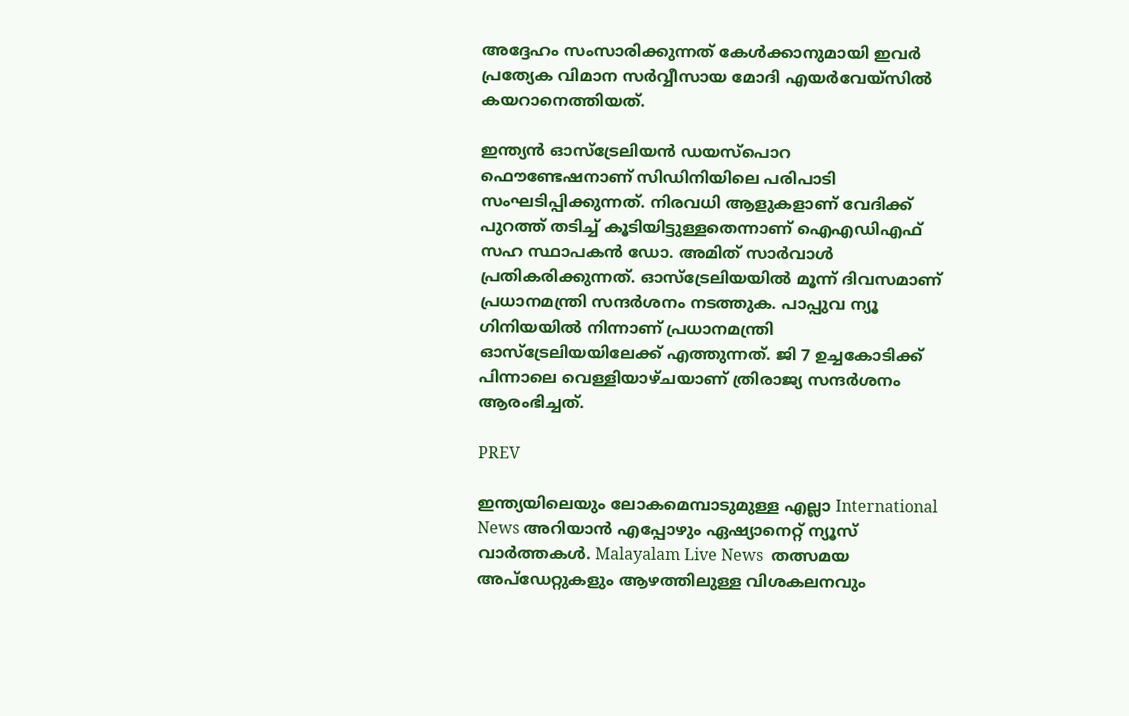അദ്ദേഹം സംസാരിക്കുന്നത് കേള്‍ക്കാനുമായി ഇവര്‍ പ്രത്യേക വിമാന സര്‍വ്വീസായ മോദി എയര്‍വേയ്സില്‍ കയറാനെത്തിയത്.

ഇന്ത്യന്‍ ഓസ്ട്രേലിയന്‍ ഡയസ്പൊറ ഫൌണ്ടേഷനാണ് സിഡിനിയിലെ പരിപാടി സംഘടിപ്പിക്കുന്നത്. നിരവധി ആളുകളാണ് വേദിക്ക് പുറത്ത് തടിച്ച് കൂടിയിട്ടുള്ളതെന്നാണ് ഐഎഡിഎഫ് സഹ സ്ഥാപകന്‍ ഡോ. അമിത് സാര്‍വാള്‍ പ്രതികരിക്കുന്നത്. ഓസ്ട്രേലിയയില്‍ മൂന്ന് ദിവസമാണ് പ്രധാനമന്ത്രി സന്ദര്‍ശനം നടത്തുക. പാപ്പുവ ന്യൂ ഗിനിയയില്‍ നിന്നാണ് പ്രധാനമന്ത്രി ഓസ്ട്രേലിയയിലേക്ക് എത്തുന്നത്. ജി 7 ഉച്ചകോടിക്ക് പിന്നാലെ വെള്ളിയാഴ്ചയാണ് ത്രിരാജ്യ സന്ദര്‍ശനം ആരംഭിച്ചത്.

PREV

ഇന്ത്യയിലെയും ലോകമെമ്പാടുമുള്ള എല്ലാ International News അറിയാൻ എപ്പോഴും ഏഷ്യാനെറ്റ് ന്യൂസ് വാർത്തകൾ. Malayalam Live News  തത്സമയ അപ്‌ഡേറ്റുകളും ആഴത്തിലുള്ള വിശകലനവും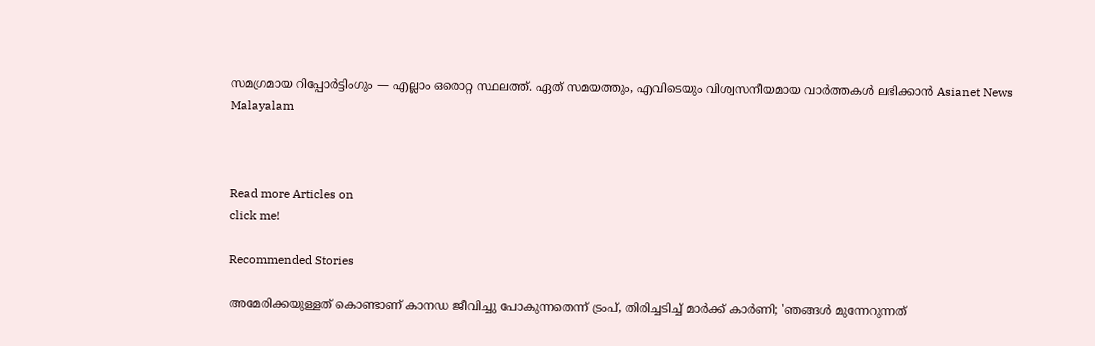സമഗ്രമായ റിപ്പോർട്ടിംഗും — എല്ലാം ഒരൊറ്റ സ്ഥലത്ത്. ഏത് സമയത്തും, എവിടെയും വിശ്വസനീയമായ വാർത്തകൾ ലഭിക്കാൻ Asianet News Malayalam



Read more Articles on
click me!

Recommended Stories

അമേരിക്കയുള്ളത് കൊണ്ടാണ് കാനഡ ജീവിച്ചു പോകുന്നതെന്ന് ട്രംപ്, തിരിച്ചടിച്ച് മാർക്ക് കാർണി; 'ഞങ്ങൾ മുന്നേറുന്നത്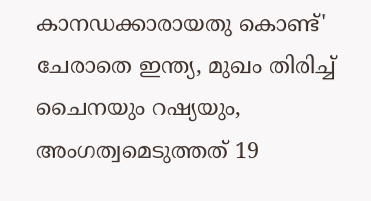കാനഡക്കാരായതു കൊണ്ട്'
ചേരാതെ ഇന്ത്യ, മുഖം തിരിച്ച് ചൈനയും റഷ്യയും, അംഗത്വമെടുത്തത് 19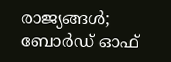രാജ്യങ്ങൾ; ബോർഡ് ഓഫ്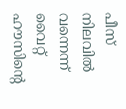പീസ് നിലവിൽ വന്നെന്ന് വൈറ്റ് ഹൗസിന്റെ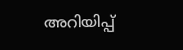അറിയിപ്പ്